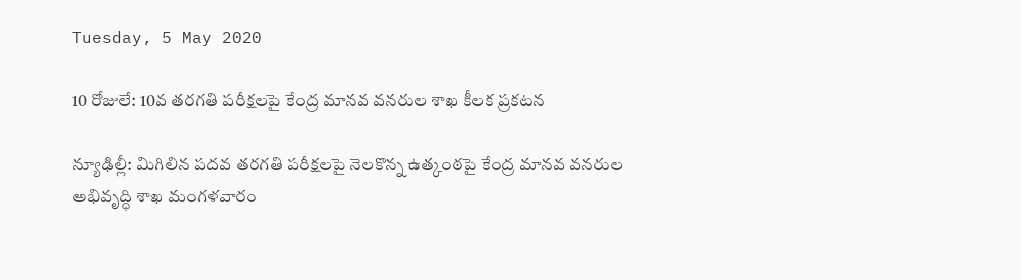Tuesday, 5 May 2020

10 రోజులే: 10వ తరగతి పరీక్షలపై కేంద్ర మానవ వనరుల శాఖ కీలక ప్రకటన

న్యూఢిల్లీ: మిగిలిన పదవ తరగతి పరీక్షలపై నెలకొన్న ఉత్కంఠపై కేంద్ర మానవ వనరుల అభివృద్ధి శాఖ మంగళవారం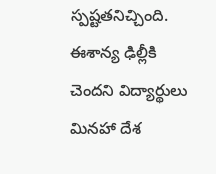స్పష్టతనిచ్చింది. ఈశాన్య ఢిల్లీకి చెందని విద్యార్థులు మినహా దేశ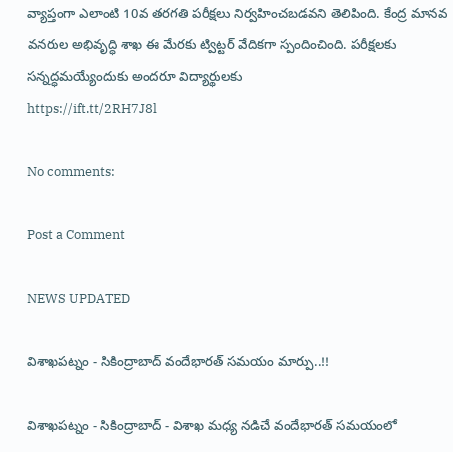వ్యాప్తంగా ఎలాంటి 10వ తరగతి పరీక్షలు నిర్వహించబడవని తెలిపింది. కేంద్ర మానవ వనరుల అభివృద్ధి శాఖ ఈ మేరకు ట్విట్టర్ వేదికగా స్పందించింది. పరీక్షలకు సన్నద్ధమయ్యేందుకు అందరూ విద్యార్థులకు
https://ift.tt/2RH7J8l

No comments:

Post a Comment

NEWS UPDATED

విశాఖపట్నం - సికింద్రాబాద్ వందేభారత్ సమయం మార్పు..!!

విశాఖపట్నం - సికింద్రాబాద్ - విశాఖ మధ్య నడిచే వందేభారత్ సమయంలో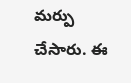మర్పు చేసారు. ఈ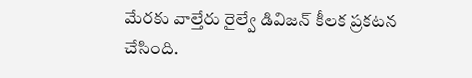మేరకు వాల్తేరు రైల్వే డివిజన్ కీలక ప్రకటన చేసింది.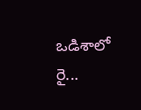ఒడిశాలో రై...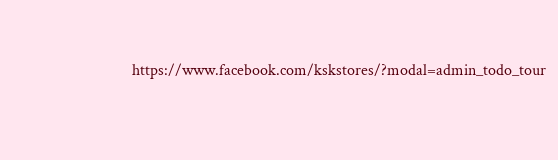https://www.facebook.com/kskstores/?modal=admin_todo_tour